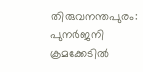തിരുവനന്തപുരം: പുനർജനി ക്രമക്കേടിൽ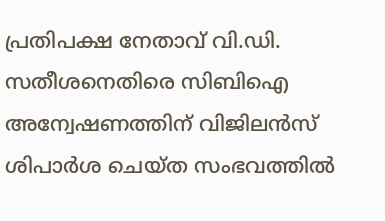പ്രതിപക്ഷ നേതാവ് വി.ഡി. സതീശനെതിരെ സിബിഐ അന്വേഷണത്തിന് വിജിലൻസ് ശിപാർശ ചെയ്ത സംഭവത്തിൽ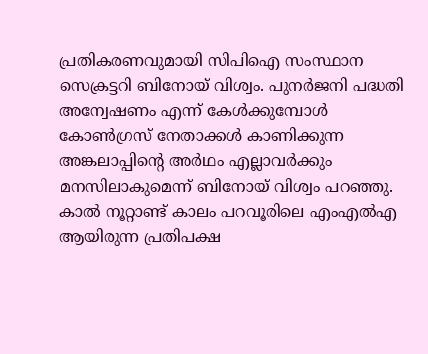പ്രതികരണവുമായി സിപിഐ സംസ്ഥാന സെക്രട്ടറി ബിനോയ് വിശ്വം. പുനർജനി പദ്ധതി അന്വേഷണം എന്ന് കേൾക്കുമ്പോൾ കോൺഗ്രസ് നേതാക്കൾ കാണിക്കുന്ന അങ്കലാപ്പിന്റെ അർഥം എല്ലാവർക്കും മനസിലാകുമെന്ന് ബിനോയ് വിശ്വം പറഞ്ഞു.
കാൽ നൂറ്റാണ്ട് കാലം പറവൂരിലെ എംഎൽഎ ആയിരുന്ന പ്രതിപക്ഷ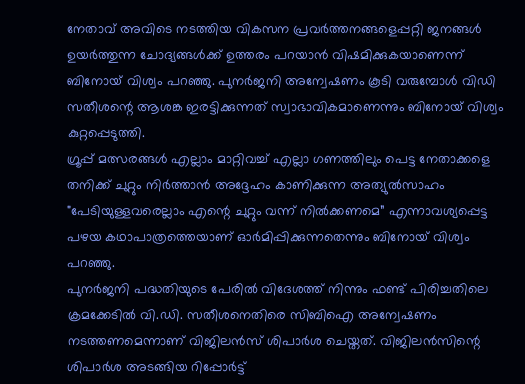നേതാവ് അവിടെ നടത്തിയ വികസന പ്രവർത്തനങ്ങളെപ്പറ്റി ജനങ്ങൾ ഉയർത്തുന്ന ചോദ്യങ്ങൾക്ക് ഉത്തരം പറയാൻ വിഷമിക്കുകയാണെന്ന് ബിനോയ് വിശ്വം പറഞ്ഞു. പുനർജനി അന്വേഷണം കൂടി വരുമ്പോൾ വിഡി സതീശന്റെ ആശങ്ക ഇരട്ടിക്കുന്നത് സ്വാഭാവികമാണെന്നും ബിനോയ് വിശ്വം കുറ്റപ്പെടുത്തി.
ഗ്രൂപ്പ് മത്സരങ്ങൾ എല്ലാം മാറ്റിവച്ച് എല്ലാ ഗണത്തിലും പെട്ട നേതാക്കളെ തനിക്ക് ചുറ്റും നിർത്താൻ അദ്ദേഹം കാണിക്കുന്ന അത്യുൽസാഹം "പേടിയുള്ളവരെല്ലാം എന്റെ ചുറ്റും വന്ന് നിൽക്കണമെ” എന്നാവശ്യപ്പെട്ട പഴയ കഥാപാത്രത്തെയാണ് ഓർമിപ്പിക്കുന്നതെന്നും ബിനോയ് വിശ്വം പറഞ്ഞു.
പുനർജനി പദ്ധതിയുടെ പേരിൽ വിദേശത്ത് നിന്നും ഫണ്ട് പിരിച്ചതിലെ ക്രമക്കേടിൽ വി.ഡി. സതീശനെതിരെ സിബിഐ അന്വേഷണം നടത്തണമെന്നാണ് വിജിലൻസ് ശിപാർശ ചെയ്തത്. വിജിലൻസിന്റെ ശിപാർശ അടങ്ങിയ റിപ്പോർട്ട്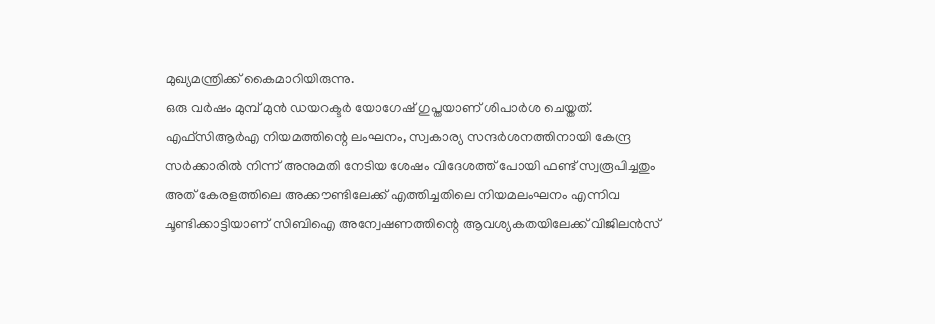മുഖ്യമന്ത്രിക്ക് കൈമാറിയിരുന്നു.
ഒരു വർഷം മുമ്പ് മുൻ ഡയറക്ടർ യോഗേഷ് ഗുപ്തയാണ് ശിപാർശ ചെയ്തത്. എഫ്സിആർഎ നിയമത്തിന്റെ ലംഘനം, സ്വകാര്യ സന്ദർശനത്തിനായി കേന്ദ്ര സർക്കാരിൽ നിന്ന് അനുമതി നേടിയ ശേഷം വിദേശത്ത് പോയി ഫണ്ട് സ്വരൂപിച്ചതും അത് കേരളത്തിലെ അക്കൗണ്ടിലേക്ക് എത്തിച്ചതിലെ നിയമലംഘനം എന്നിവ ചൂണ്ടിക്കാട്ടിയാണ് സിബിഐ അന്വേഷണത്തിന്റെ ആവശ്യകതയിലേക്ക് വിജിലൻസ്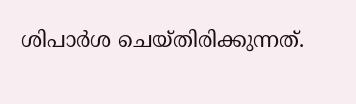ശിപാർശ ചെയ്തിരിക്കുന്നത്.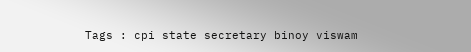Tags : cpi state secretary binoy viswam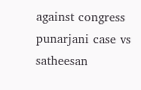against congress punarjani case vs satheesan